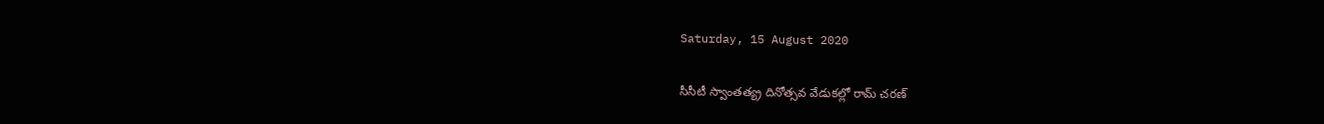Saturday, 15 August 2020

సీసీటీ స్వాంతత్య్ర దినోత్సవ వేడుకల్లో రామ్ చరణ్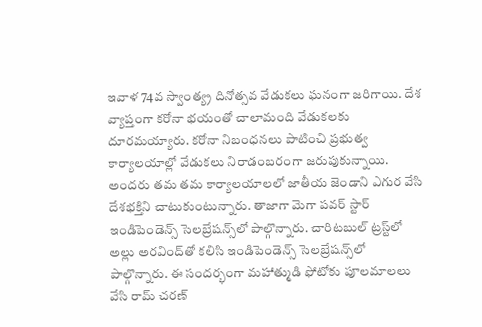ఇవాళ 74వ స్వాంత్య్ర దినోత్సవ వేడుకలు ఘనంగా జరిగాయి. దేశ వ్యాప్తంగా కరోనా భయంతో చాలామంది వేడుకలకు దూరమయ్యారు. కరోనా నిబంధనలు పాటించి ప్రభుత్వ కార్యాలయాల్లో వేడుకలు నిరాడంబరంగా జరుపుకున్నాయి. అందరు తమ తమ కార్యాలయాలలో జాతీయ జెండాని ఎగుర వేసి దేశభక్తిని చాటుకుంటున్నారు. తాజాగా మెగా పవర్ స్టార్ ఇండిపెండెన్స్ సెలబ్రేషన్స్‌లో పాల్గొన్నారు. చారిటబుల్ ట్రస్ట్‌లో అల్లు అరవింద్‌తో కలిసి ఇండిపెండెన్స్ సెలబ్రేషన్స్‌లో పాల్గొన్నారు. ఈ సందర్భంగా మహాత్ముడి ఫోటోకు పూలమాలలు వేసి రామ్ చరణ్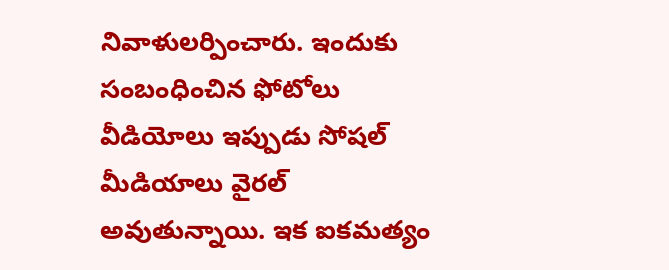నివాళులర్పించారు. ఇందుకు సంబంధించిన ఫోటోలు వీడియోలు ఇప్పుడు సోషల్ మీడియాలు వైరల్ అవుతున్నాయి. ఇక ఐకమత్యం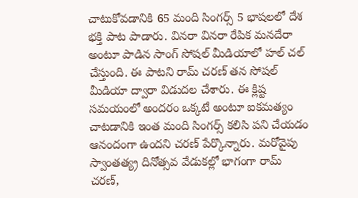చాటుకోవడానికి 65 మంది సింగర్స్ 5 భాషలలో దేశ భక్తి పాట పాడారు. వినరా వినరా రేపిక మనదేరా అంటూ పాడిన సాంగ్ సోషల్ మీడియాలో హల్ చల్ చేస్తుంది. ఈ పాటని రామ్ చరణ్ తన సోషల్ మీడియా ద్వారా విడుదల చేశారు. ఈ క్లిష్ట సమయంలో అందరం ఒక్కటే అంటూ ఐకమత్యం చాటడానికి ఇంత మంది సింగర్స్ కలిసి పని చేయడం ఆనందంగా ఉందని చరణ్ పేర్కొన్నారు. మరోవైపు స్వాంతత్య్ర దినోత్సవ వేడుకల్లో భాగంగా రామ్ చరణ్,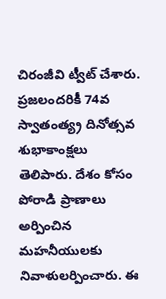చిరంజీవి ట్వీట్ చేశారు. ప్రజలందరికీ 74వ స్వాతంత్య్ర దినోత్సవ శుభాకాంక్షలు తెలిపారు. దేశం కోసం పోరాడి ప్రాణాలు అర్పించిన మహనీయులకు నివాళులర్పించారు. ఈ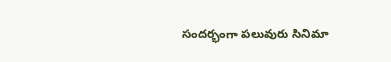సందర్భంగా పలువురు సినిమా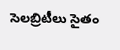సెలబ్రిటీలు సైతం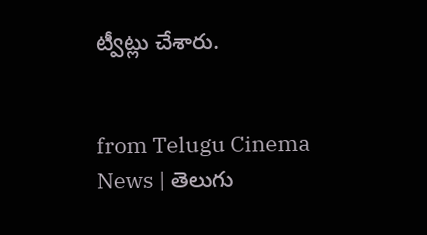ట్వీట్లు చేశారు.


from Telugu Cinema News | తెలుగు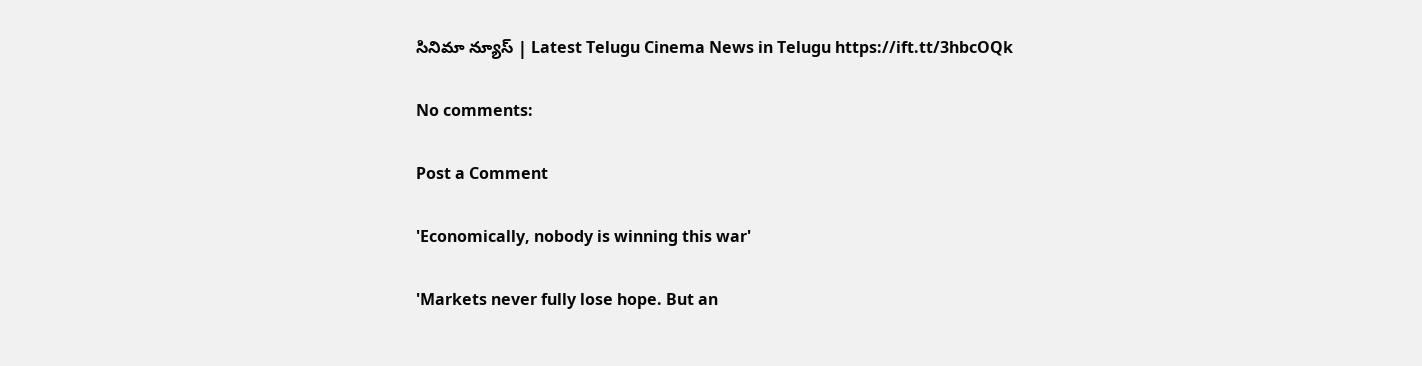సినిమా న్యూస్ | Latest Telugu Cinema News in Telugu https://ift.tt/3hbcOQk

No comments:

Post a Comment

'Economically, nobody is winning this war'

'Markets never fully lose hope. But an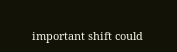important shift could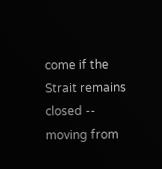come if the Strait remains closed -- moving from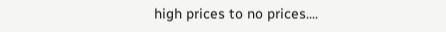high prices to no prices....